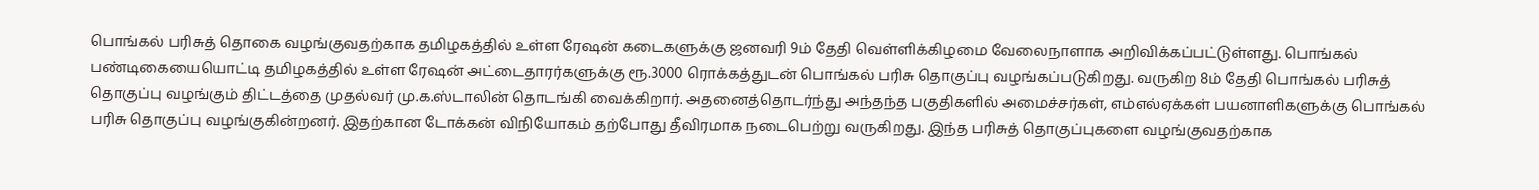பொங்கல் பரிசுத் தொகை வழங்குவதற்காக தமிழகத்தில் உள்ள ரேஷன் கடைகளுக்கு ஜனவரி 9ம் தேதி வெள்ளிக்கிழமை வேலைநாளாக அறிவிக்கப்பட்டுள்ளது. பொங்கல் பண்டிகையையொட்டி தமிழகத்தில் உள்ள ரேஷன் அட்டைதாரர்களுக்கு ரூ.3000 ரொக்கத்துடன் பொங்கல் பரிசு தொகுப்பு வழங்கப்படுகிறது. வருகிற 8ம் தேதி பொங்கல் பரிசுத் தொகுப்பு வழங்கும் திட்டத்தை முதல்வர் மு.க.ஸ்டாலின் தொடங்கி வைக்கிறார். அதனைத்தொடர்ந்து அந்தந்த பகுதிகளில் அமைச்சர்கள், எம்எல்ஏக்கள் பயனாளிகளுக்கு பொங்கல் பரிசு தொகுப்பு வழங்குகின்றனர். இதற்கான டோக்கன் விநியோகம் தற்போது தீவிரமாக நடைபெற்று வருகிறது. இந்த பரிசுத் தொகுப்புகளை வழங்குவதற்காக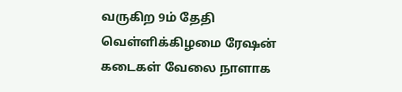வருகிற 9ம் தேதி வெள்ளிக்கிழமை ரேஷன் கடைகள் வேலை நாளாக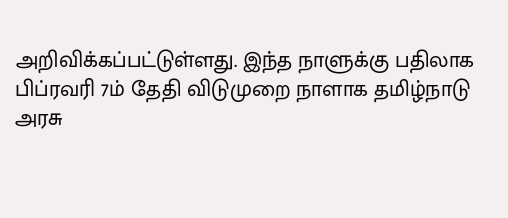அறிவிக்கப்பட்டுள்ளது. இந்த நாளுக்கு பதிலாக பிப்ரவரி 7ம் தேதி விடுமுறை நாளாக தமிழ்நாடு அரசு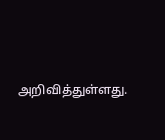அறிவித்துள்ளது.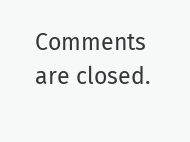Comments are closed.